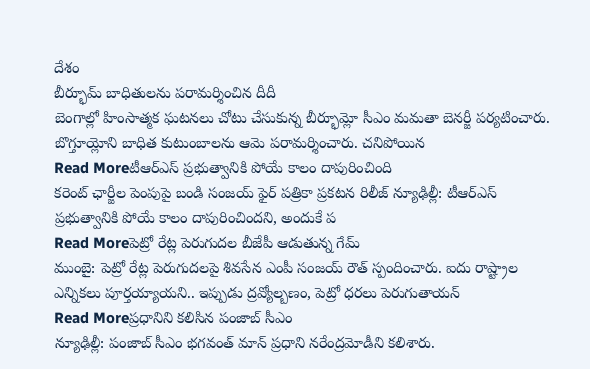దేశం
బీర్భూమ్ బాధితులను పరామర్శించిన దీదీ
బెంగాల్లో హింసాత్మక ఘటనలు చోటు చేసుకున్న బీర్భూమ్లో సీఎం మమతా బెనర్జీ పర్యటించారు. బొగ్తూయ్లోని బాధిత కుటుంబాలను ఆమె పరామర్శించారు. చనిపోయిన
Read Moreటీఆర్ఎస్ ప్రభుత్వానికి పోయే కాలం దాపురించింది
కరెంట్ ఛార్జీల పెంపుపై బండి సంజయ్ ఫైర్ పత్రికా ప్రకటన రిలీజ్ న్యూఢిల్లీ: టీఆర్ఎస్ ప్రభుత్వానికి పోయే కాలం దాపురించిందని, అందుకే ప
Read Moreపెట్రో రేట్ల పెరుగుదల బీజేపీ ఆడుతున్న గేమ్
ముంబై: పెట్రో రేట్ల పెరుగుదలపై శివసేన ఎంపీ సంజయ్ రౌత్ స్పందించారు. ఐదు రాష్ట్రాల ఎన్నికలు పూర్తయ్యాయని.. ఇప్పుడు ద్రవ్యోల్బణం, పెట్రో ధరలు పెరుగుతాయన్
Read Moreప్రధానిని కలిసిన పంజాబ్ సీఎం
న్యూఢిల్లీ: పంజాబ్ సీఎం భగవంత్ మాన్ ప్రధాని నరేంద్రమోడీని కలిశారు.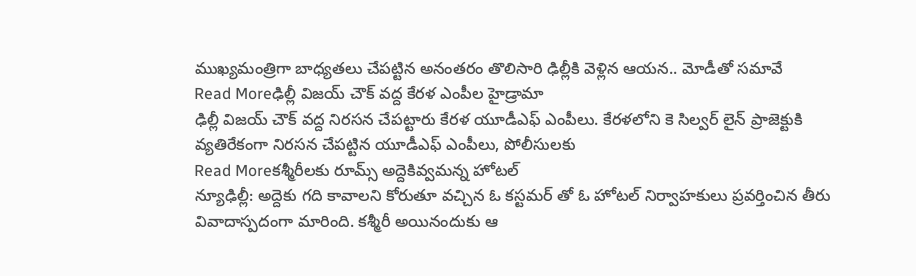ముఖ్యమంత్రిగా బాధ్యతలు చేపట్టిన అనంతరం తొలిసారి ఢిల్లీకి వెళ్లిన ఆయన.. మోడీతో సమావే
Read Moreఢిల్లీ విజయ్ చౌక్ వద్ద కేరళ ఎంపీల హైడ్రామా
ఢిల్లీ విజయ్ చౌక్ వద్ద నిరసన చేపట్టారు కేరళ యూడీఎఫ్ ఎంపీలు. కేరళలోని కె సిల్వర్ లైన్ ప్రాజెక్టుకి వ్యతిరేకంగా నిరసన చేపట్టిన యూడీఎఫ్ ఎంపీలు, పోలీసులకు
Read Moreకశ్మీరీలకు రూమ్స్ అద్దెకివ్వమన్న హోటల్
న్యూఢిల్లీ: అద్దెకు గది కావాలని కోరుతూ వచ్చిన ఓ కస్టమర్ తో ఓ హోటల్ నిర్వాహకులు ప్రవర్తించిన తీరు వివాదాస్పదంగా మారింది. కశ్మీరీ అయినందుకు ఆ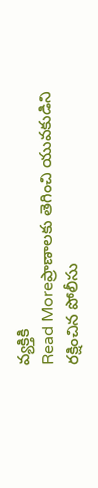వ్యక్తికి
Read Moreప్రాణాలకు తెగించి యువకుడిని రక్షించిన పోలీసు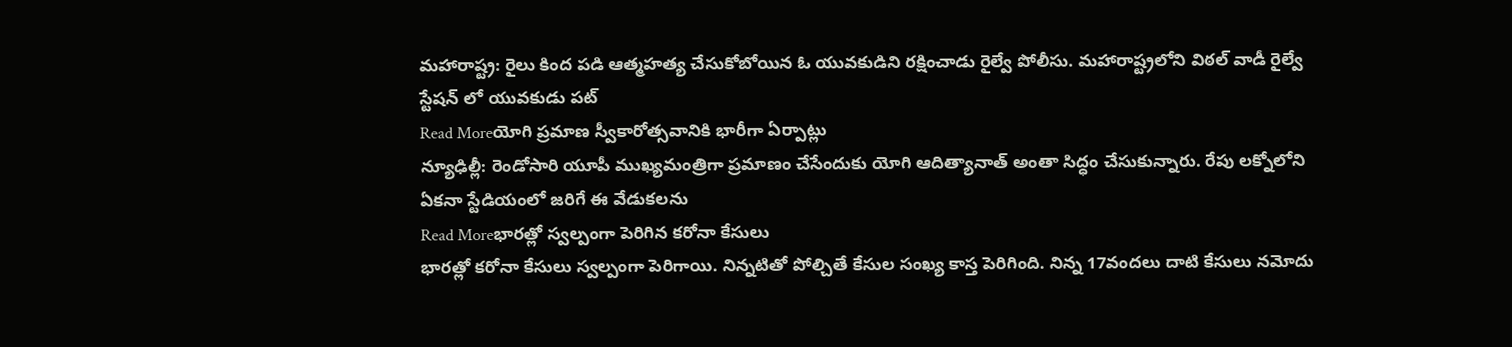మహారాష్ట్ర: రైలు కింద పడి ఆత్మహత్య చేసుకోబోయిన ఓ యువకుడిని రక్షించాడు రైల్వే పోలీసు. మహారాష్ట్రలోని విఠల్ వాడీ రైల్వే స్టేషన్ లో యువకుడు పట్
Read Moreయోగి ప్రమాణ స్వీకారోత్సవానికి భారీగా ఏర్పాట్లు
న్యూఢిల్లీ: రెండోసారి యూపీ ముఖ్యమంత్రిగా ప్రమాణం చేసేందుకు యోగి ఆదిత్యానాత్ అంతా సిద్ధం చేసుకున్నారు. రేపు లక్నోలోని ఏకనా స్టేడియంలో జరిగే ఈ వేడుకలను
Read Moreభారత్లో స్వల్పంగా పెరిగిన కరోనా కేసులు
భారత్లో కరోనా కేసులు స్వల్పంగా పెరిగాయి. నిన్నటితో పోల్చితే కేసుల సంఖ్య కాస్త పెరిగింది. నిన్న 17వందలు దాటి కేసులు నమోదు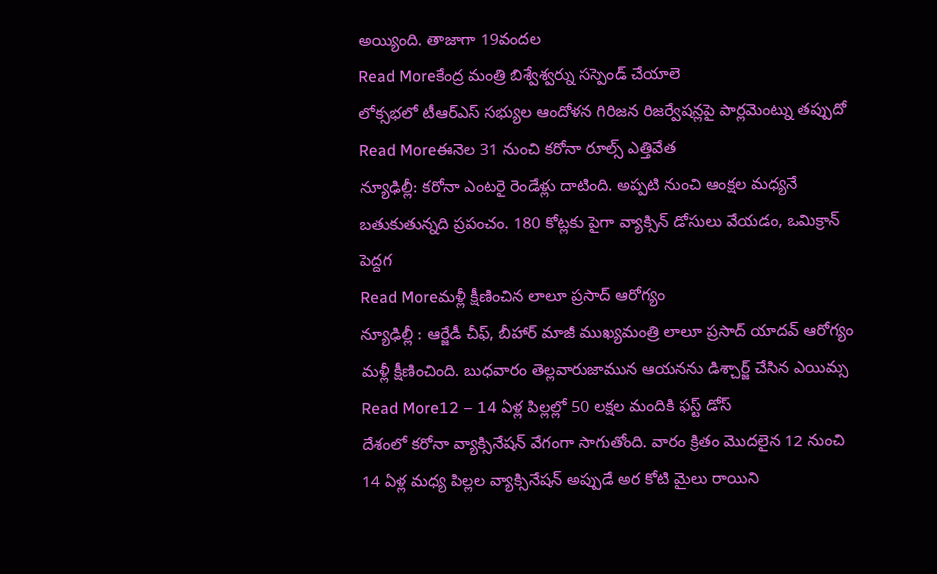అయ్యింది. తాజాగా 19వందల
Read Moreకేంద్ర మంత్రి బిశ్వేశ్వర్ను సస్పెండ్ చేయాలె
లోక్సభలో టీఆర్ఎస్ సభ్యుల ఆందోళన గిరిజన రిజర్వేషన్లపై పార్లమెంట్ను తప్పుదో
Read Moreఈనెల 31 నుంచి కరోనా రూల్స్ ఎత్తివేత
న్యూఢిల్లీ: కరోనా ఎంటరై రెండేళ్లు దాటింది. అప్పటి నుంచి ఆంక్షల మధ్యనే బతుకుతున్నది ప్రపంచం. 180 కోట్లకు పైగా వ్యాక్సిన్ డోసులు వేయడం, ఒమిక్రాన్ పెద్దగ
Read Moreమళ్లీ క్షీణించిన లాలూ ప్రసాద్ ఆరోగ్యం
న్యూఢిల్లీ : ఆర్జేడీ చీఫ్, బీహార్ మాజీ ముఖ్యమంత్రి లాలూ ప్రసాద్ యాదవ్ ఆరోగ్యం మళ్లీ క్షీణించింది. బుధవారం తెల్లవారుజామున ఆయనను డిశ్చార్జ్ చేసిన ఎయిమ్స
Read More12 – 14 ఏళ్ల పిల్లల్లో 50 లక్షల మందికి ఫస్ట్ డోస్
దేశంలో కరోనా వ్యాక్సినేషన్ వేగంగా సాగుతోంది. వారం క్రితం మొదలైన 12 నుంచి 14 ఏళ్ల మధ్య పిల్లల వ్యాక్సినేషన్ అప్పుడే అర కోటి మైలు రాయిని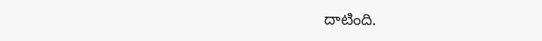దాటింది.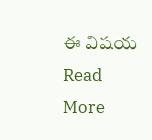ఈ విషయ
Read More